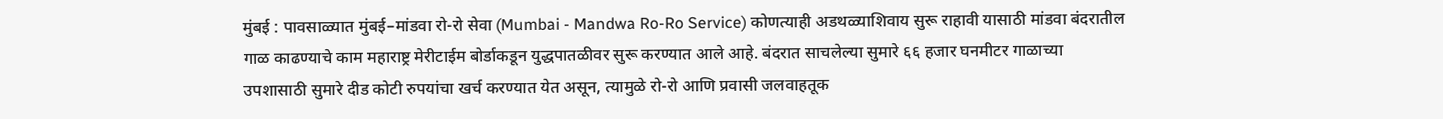मुंबई : पावसाळ्यात मुंबई–मांडवा रो-रो सेवा (Mumbai - Mandwa Ro-Ro Service) कोणत्याही अडथळ्याशिवाय सुरू राहावी यासाठी मांडवा बंदरातील गाळ काढण्याचे काम महाराष्ट्र मेरीटाईम बोर्डाकडून युद्धपातळीवर सुरू करण्यात आले आहे. बंदरात साचलेल्या सुमारे ६६ हजार घनमीटर गाळाच्या उपशासाठी सुमारे दीड कोटी रुपयांचा खर्च करण्यात येत असून, त्यामुळे रो-रो आणि प्रवासी जलवाहतूक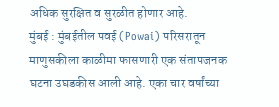अधिक सुरक्षित व सुरळीत होणार आहे.
मुंबई : मुंबईतील पवई (Powai) परिसरातून माणुसकीला काळीमा फासणारी एक संतापजनक घटना उघडकीस आली आहे. एका चार वर्षांच्या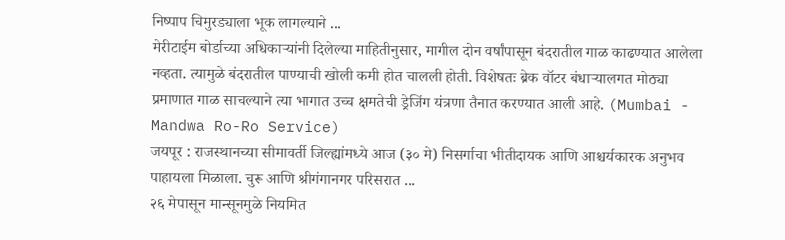निष्पाप चिमुरड्याला भूक लागल्याने ...
मेरीटाईम बोर्डाच्या अधिकाऱ्यांनी दिलेल्या माहितीनुसार, मागील दोन वर्षांपासून बंदरातील गाळ काढण्यात आलेला नव्हता. त्यामुळे बंदरातील पाण्याची खोली कमी होत चालली होती. विशेषतः ब्रेक वॉटर बंधाऱ्यालगत मोठ्या प्रमाणात गाळ साचल्याने त्या भागात उच्च क्षमतेची ड्रेजिंग यंत्रणा तैनात करण्यात आली आहे. (Mumbai - Mandwa Ro-Ro Service)
जयपूर : राजस्थानच्या सीमावर्ती जिल्ह्यांमध्ये आज (३० मे) निसर्गाचा भीतीदायक आणि आश्चर्यकारक अनुभव पाहायला मिळाला. चुरू आणि श्रीगंगानगर परिसरात ...
२६ मेपासून मान्सूनमुळे नियमित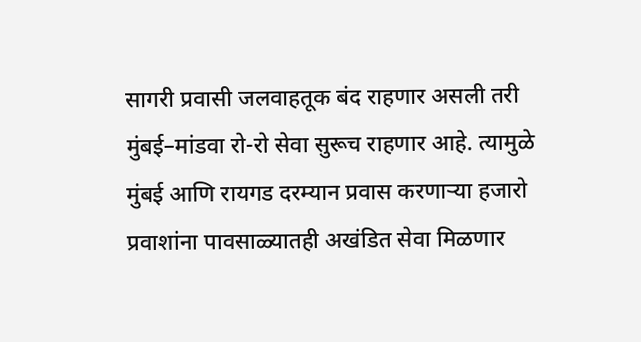सागरी प्रवासी जलवाहतूक बंद राहणार असली तरी मुंबई–मांडवा रो-रो सेवा सुरूच राहणार आहे. त्यामुळे मुंबई आणि रायगड दरम्यान प्रवास करणाऱ्या हजारो प्रवाशांना पावसाळ्यातही अखंडित सेवा मिळणार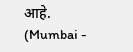आहे. (Mumbai -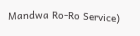Mandwa Ro-Ro Service)